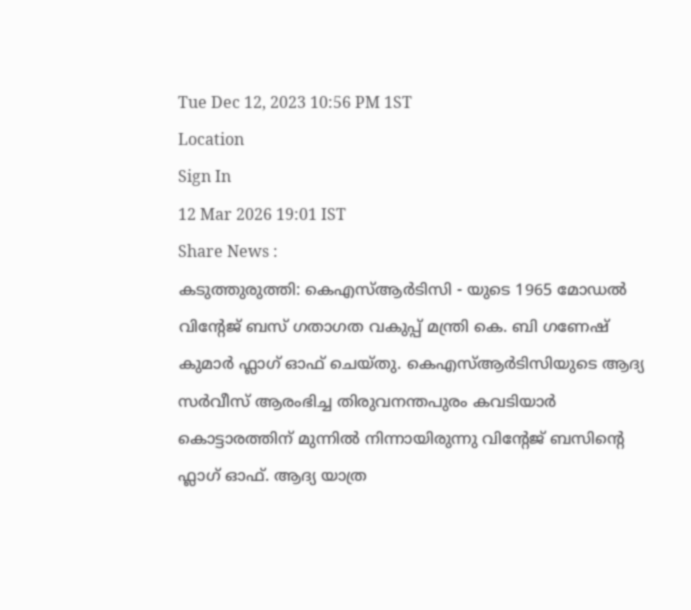Tue Dec 12, 2023 10:56 PM 1ST
Location
Sign In
12 Mar 2026 19:01 IST
Share News :
കടുത്തുരുത്തി: കെഎസ്ആർടിസി - യുടെ 1965 മോഡൽ വിന്റേജ് ബസ് ഗതാഗത വകുപ്പ് മന്ത്രി കെ. ബി ഗണേഷ് കുമാർ ഫ്ലാഗ് ഓഫ് ചെയ്തു. കെഎസ്ആർടിസിയുടെ ആദ്യ സർവീസ് ആരംഭിച്ച തിരുവനന്തപുരം കവടിയാർ കൊട്ടാരത്തിന് മുന്നിൽ നിന്നായിരുന്നു വിന്റേജ് ബസിന്റെ ഫ്ലാഗ് ഓഫ്. ആദ്യ യാത്ര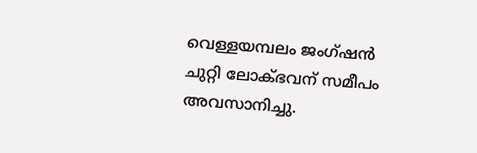വെള്ളയമ്പലം ജംഗ്ഷൻ ചുറ്റി ലോക്ഭവന് സമീപം അവസാനിച്ചു.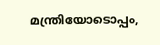മന്ത്രിയോടൊപ്പം,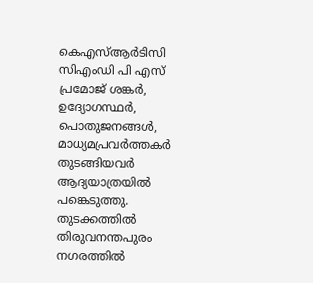കെഎസ്ആർടിസി സിഎംഡി പി എസ് പ്രമോജ് ശങ്കർ, ഉദ്യോഗസ്ഥർ, പൊതുജനങ്ങൾ, മാധ്യമപ്രവർത്തകർ തുടങ്ങിയവർ ആദ്യയാത്രയിൽ പങ്കെടുത്തു.
തുടക്കത്തിൽ തിരുവനന്തപുരം നഗരത്തിൽ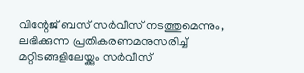വിന്റേജ് ബസ് സർവീസ് നടത്തുമെന്നും, ലഭിക്കുന്ന പ്രതികരണമനുസരിച്ച് മറ്റിടങ്ങളിലേയ്ക്കും സർവീസ്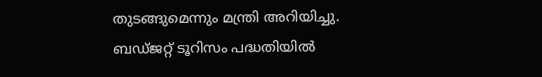തുടങ്ങുമെന്നും മന്ത്രി അറിയിച്ചു. ബഡ്ജറ്റ് ടൂറിസം പദ്ധതിയിൽ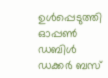ഉൾപ്പെടുത്തി ഓപ്പൺ ഡബിൾ ഡക്കർ ബസ്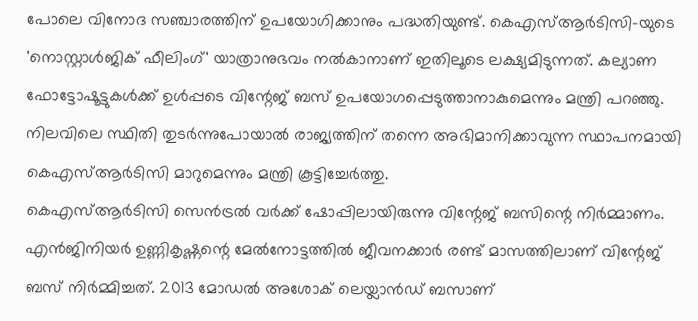പോലെ വിനോദ സഞ്ചാരത്തിന് ഉപയോഗിക്കാനും പദ്ധതിയുണ്ട്. കെഎസ്ആർടിസി-യുടെ 'നൊസ്റ്റാൾജിക് ഫീലിംഗ്' യാത്രാനുഭവം നൽകാനാണ് ഇതിലൂടെ ലക്ഷ്യമിടുന്നത്. കല്യാണ ഫോട്ടോഷൂട്ടുകൾക്ക് ഉൾപ്പടെ വിന്റേജ് ബസ് ഉപയോഗപ്പെടുത്താനാകുമെന്നും മന്ത്രി പറഞ്ഞു. നിലവിലെ സ്ഥിതി തുടർന്നുപോയാൽ രാജ്യത്തിന് തന്നെ അഭിമാനിക്കാവുന്ന സ്ഥാപനമായി കെഎസ്ആർടിസി മാറുമെന്നും മന്ത്രി കൂട്ടിച്ചേർത്തു.
കെഎസ്ആർടിസി സെൻട്രൽ വർക്ക് ഷോപ്പിലായിരുന്നു വിന്റേജ് ബസിന്റെ നിർമ്മാണം. എൻജിനിയർ ഉണ്ണികൃഷ്ണന്റെ മേൽനോട്ടത്തിൽ ജീവനക്കാർ രണ്ട് മാസത്തിലാണ് വിന്റേജ് ബസ് നിർമ്മിച്ചത്. 2013 മോഡൽ അശോക് ലെയ്ലാൻഡ് ബസാണ്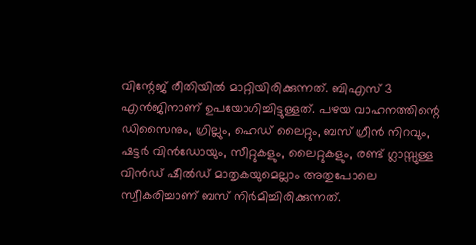വിന്റേജ് രീതിയിൽ മാറ്റിയിരിക്കുന്നത്. ബിഎസ് 3 എൻജിനാണ് ഉപയോഗിച്ചിട്ടുള്ളത്. പഴയ വാഹനത്തിന്റെ ഡിസൈനും, ഗ്രില്ലും, ഹെഡ് ലൈറ്റും, ബസ് ഗ്രീൻ നിറവും, ഷട്ടർ വിൻഡോയും, സീറ്റുകളും, ലൈറ്റുകളും, രണ്ട് ഗ്ലാസ്സുള്ള വിൻഡ് ഷീൽഡ് മാതൃകയുമെല്ലാം അതുപോലെ സ്വീകരിച്ചാണ് ബസ് നിർമിച്ചിരിക്കുന്നത്.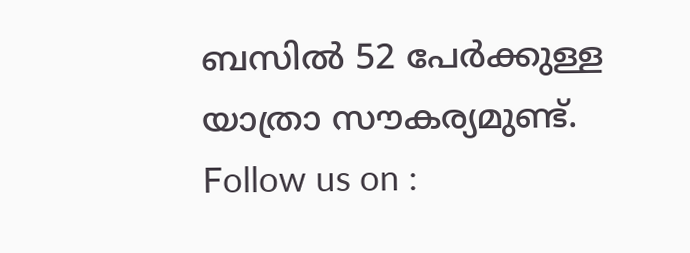ബസിൽ 52 പേർക്കുള്ള യാത്രാ സൗകര്യമുണ്ട്.
Follow us on :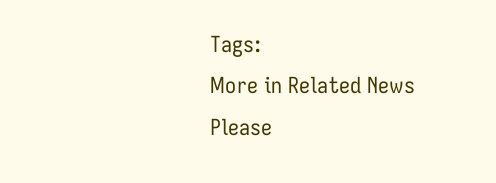Tags:
More in Related News
Please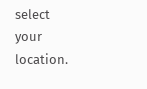select your location.